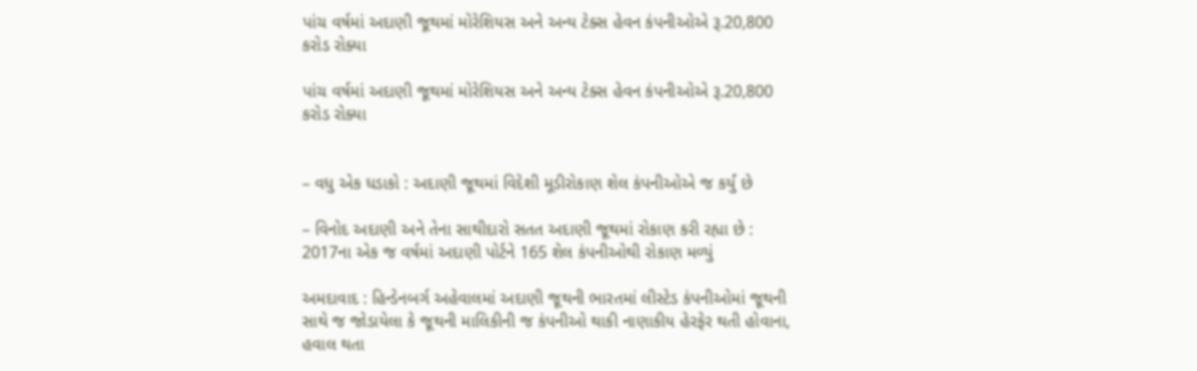પાંચ વર્ષમાં અદાણી જૂથમાં મોરેશિયસ અને અન્ય ટેક્સ હેવન કંપનીઓએ રૂ.20,800 કરોડ રોક્યા

પાંચ વર્ષમાં અદાણી જૂથમાં મોરેશિયસ અને અન્ય ટેક્સ હેવન કંપનીઓએ રૂ.20,800 કરોડ રોક્યા


– વધુ એક ધડાકો : અદાણી જૂથમાં વિદેશી મૂડીરોકાણ શેલ કંપનીઓએ જ કર્યું છે

– વિનોદ અદાણી અને તેના સાથીદારો સતત અદાણી જૂથમાં રોકાણ કરી રહ્યા છે : 2017ના એક જ વર્ષમાં અદાણી પોર્ટને 165 શેલ કંપનીઓથી રોકાણ મળ્યું

અમદાવાદ : હિન્ડેનબર્ગ અહેવાલમાં અદાણી જૂથની ભારતમાં લીસ્ટેડ કંપનીઓમાં જૂથની સાથે જ જોડાયેલા કે જૂથની માલિકીની જ કંપનીઓ થાકી નાણાકીય હેરફેર થતી હોવાના, હવાલ થતા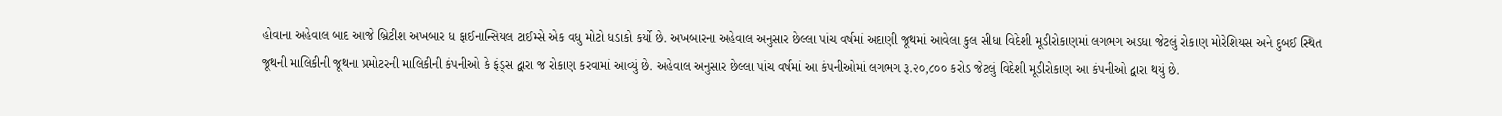હોવાના અહેવાલ બાદ આજે બ્રિટીશ અખબાર ધ ફાઈનાન્સિયલ ટાઈમ્સે એક વધુ મોટો ધડાકો કર્યો છે. અખબારના અહેવાલ અનુસાર છેલ્લા પાંચ વર્ષમાં અદાણી જૂથમાં આવેલા કુલ સીધા વિદેશી મૂડીરોકાણમાં લગભગ અડધા જેટલું રોકાણ મોરેશિયસ અને દુબઈ સ્થિત જૂથની માલિકીની જૂથના પ્રમોટરની માલિકીની કંપનીઓ કે ફંડ્સ દ્વારા જ રોકાણ કરવામાં આવ્યું છે. અહેવાલ અનુસાર છેલ્લા પાંચ વર્ષમાં આ કંપનીઓમાં લગભગ રૂ.૨૦,૮૦૦ કરોડ જેટલું વિદેશી મૂડીરોકાણ આ કંપનીઓ દ્વારા થયું છે.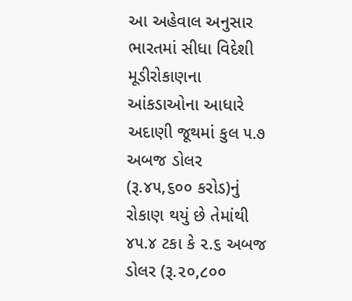આ અહેવાલ અનુસાર ભારતમાં સીધા વિદેશી મૂડીરોકાણના આંકડાઓના આધારે અદાણી જૂથમાં કુલ ૫.૭ અબજ ડોલર (રૂ.૪૫,૬૦૦ કરોડ)નું રોકાણ થયું છે તેમાંથી ૪૫.૪ ટકા કે ૨.૬ અબજ ડોલર (રૂ.૨૦,૮૦૦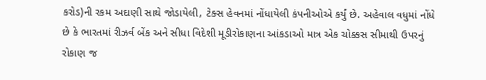કરોડ)ની રકમ અદાણી સાથે જોડાયેલી, ટેક્સ હેવનમાં નોંધાયેલી કંપનીઓએ કર્યું છે. અહેવાલ વધુમાં નોંધે છે કે ભારતમાં રીઝર્વ બેંક અને સીધા વિદેશી મૂડીરોકાણના આંકડાઓ માત્ર એક ચોક્કસ સીમાથી ઉપરનું રોકાણ જ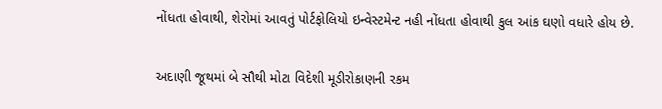નોંધતા હોવાથી, શેરોમાં આવતું પોર્ટફોલિયો ઇન્વેસ્ટમેન્ટ નહી નોંધતા હોવાથી કુલ આંક ઘણો વધારે હોય છે.

અદાણી જૂથમાં બે સૌથી મોટા વિદેશી મૂડીરોકાણની રકમ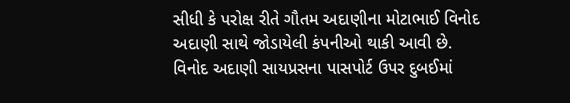સીધી કે પરોક્ષ રીતે ગૌતમ અદાણીના મોટાભાઈ વિનોદ અદાણી સાથે જોડાયેલી કંપનીઓ થાકી આવી છે. વિનોદ અદાણી સાયપ્રસના પાસપોર્ટ ઉપર દુબઈમાં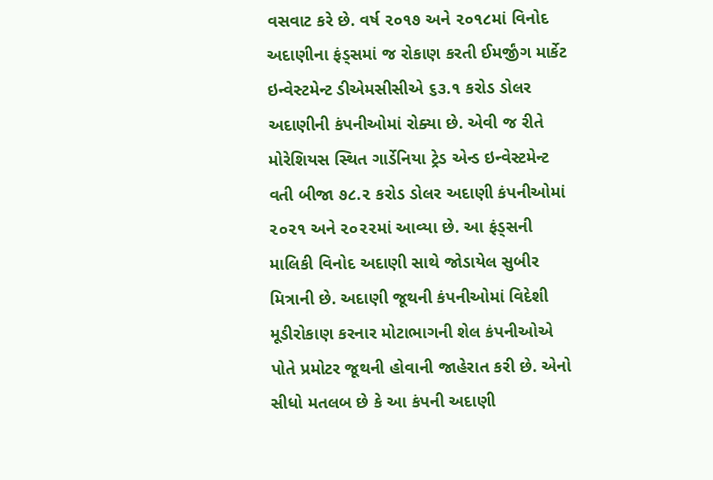વસવાટ કરે છે. વર્ષ ૨૦૧૭ અને ૨૦૧૮માં વિનોદ અદાણીના ફંડ્સમાં જ રોકાણ કરતી ઈમર્જીંગ માર્કેટ ઇન્વેસ્ટમેન્ટ ડીએમસીસીએ ૬૩.૧ કરોડ ડોલર અદાણીની કંપનીઓમાં રોક્યા છે. એવી જ રીતે મોરેશિયસ સ્થિત ગાર્ડેનિયા ટ્રેડ એન્ડ ઇન્વેસ્ટમેન્ટ વતી બીજા ૭૮.૨ કરોડ ડોલર અદાણી કંપનીઓમાં ૨૦૨૧ અને ૨૦૨૨માં આવ્યા છે. આ ફંડ્સની માલિકી વિનોદ અદાણી સાથે જોડાયેલ સુબીર મિત્રાની છે. અદાણી જૂથની કંપનીઓમાં વિદેશી મૂડીરોકાણ કરનાર મોટાભાગની શેલ કંપનીઓએ પોતે પ્રમોટર જૂથની હોવાની જાહેરાત કરી છે. એનો સીધો મતલબ છે કે આ કંપની અદાણી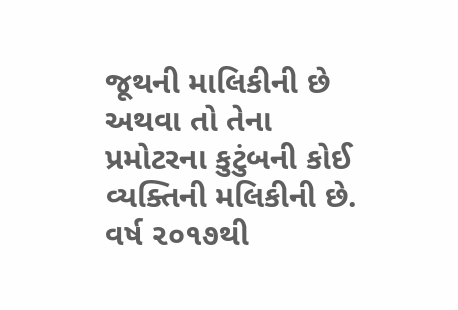જૂથની માલિકીની છે અથવા તો તેના પ્રમોટરના કુટુંબની કોઈ વ્યક્તિની મલિકીની છે. વર્ષ ૨૦૧૭થી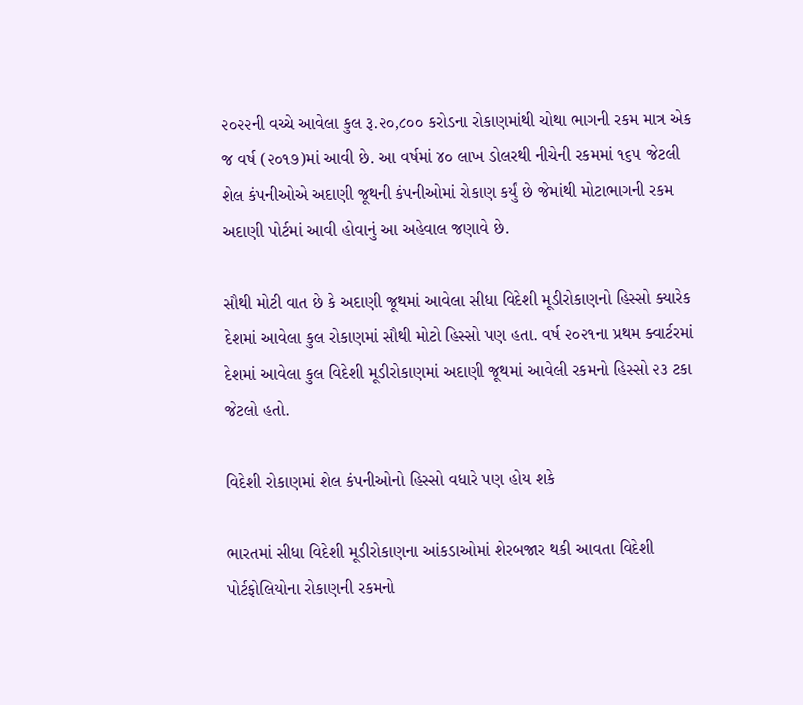૨૦૨૨ની વચ્ચે આવેલા કુલ રૂ.૨૦,૮૦૦ કરોડના રોકાણમાંથી ચોથા ભાગની રકમ માત્ર એક જ વર્ષ (૨૦૧૭)માં આવી છે. આ વર્ષમાં ૪૦ લાખ ડોલરથી નીચેની રકમમાં ૧૬૫ જેટલી શેલ કંપનીઓએ અદાણી જૂથની કંપનીઓમાં રોકાણ કર્યું છે જેમાંથી મોટાભાગની રકમ અદાણી પોર્ટમાં આવી હોવાનું આ અહેવાલ જણાવે છે.

સૌથી મોટી વાત છે કે અદાણી જૂથમાં આવેલા સીધા વિદેશી મૂડીરોકાણનો હિસ્સો ક્યારેક દેશમાં આવેલા કુલ રોકાણમાં સૌથી મોટો હિસ્સો પણ હતા. વર્ષ ૨૦૨૧ના પ્રથમ ક્વાર્ટરમાં દેશમાં આવેલા કુલ વિદેશી મૂડીરોકાણમાં અદાણી જૂથમાં આવેલી રકમનો હિસ્સો ૨૩ ટકા જેટલો હતો.

વિદેશી રોકાણમાં શેલ કંપનીઓનો હિસ્સો વધારે પણ હોય શકે

ભારતમાં સીધા વિદેશી મૂડીરોકાણના આંકડાઓમાં શેરબજાર થકી આવતા વિદેશી પોર્ટફોલિયોના રોકાણની રકમનો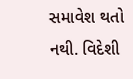સમાવેશ થતો નથી. વિદેશી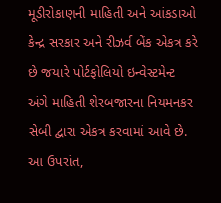મૂડીરોકાણની માહિતી અને આંકડાઓ કેન્દ્ર સરકાર અને રીઝર્વ બેંક એકત્ર કરે છે જયારે પોર્ટફોલિયો ઇન્વેસ્ટમેન્ટ અંગે માહિતી શેરબજારના નિયમનકર સેબી દ્વારા એકત્ર કરવામાં આવે છે. આ ઉપરાંત,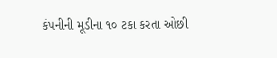કંપનીની મૂડીના ૧૦ ટકા કરતા ઓછી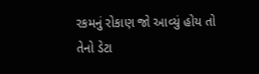રકમનું રોકાણ જો આવ્યું હોય તો તેનો ડેટા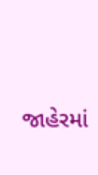જાહેરમાં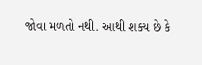જોવા મળતો નથી. આથી શક્ય છે કે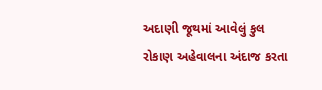અદાણી જૂથમાં આવેલું કુલ રોકાણ અહેવાલના અંદાજ કરતા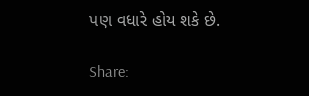પણ વધારે હોય શકે છે.

Share: